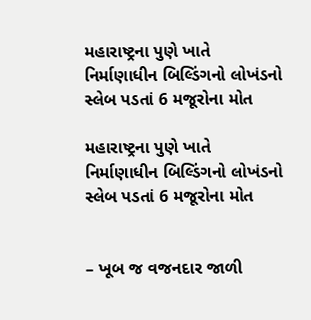મહારાષ્ટ્રના પુણે ખાતે નિર્માણાધીન બિલ્ડિંગનો લોખંડનો સ્લેબ પડતાં 6 મજૂરોના મોત

મહારાષ્ટ્રના પુણે ખાતે નિર્માણાધીન બિલ્ડિંગનો લોખંડનો સ્લેબ પડતાં 6 મજૂરોના મોત


– ખૂબ જ વજનદાર જાળી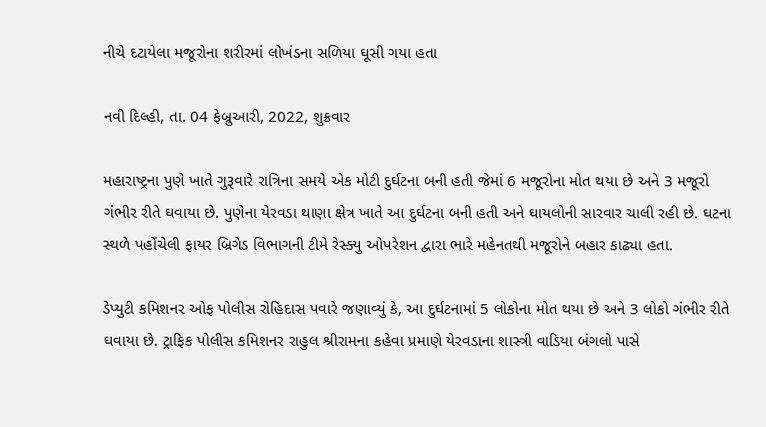નીચે દટાયેલા મજૂરોના શરીરમાં લોખંડના સળિયા ઘૂસી ગયા હતા

નવી દિલ્હી, તા. 04 ફેબ્રુઆરી, 2022, શુક્રવાર

મહારાષ્ટ્રના પુણે ખાતે ગુરૂવારે રાત્રિના સમયે એક મોટી દુર્ઘટના બની હતી જેમાં 6 મજૂરોના મોત થયા છે અને 3 મજૂરો ગંભીર રીતે ઘવાયા છે. પુણેના યેરવડા થાણા ક્ષેત્ર ખાતે આ દુર્ઘટના બની હતી અને ઘાયલોની સારવાર ચાલી રહી છે. ઘટના સ્થળે પહોંચેલી ફાયર બ્રિગેડ વિભાગની ટીમે રેસ્ક્યુ ઓપરેશન દ્વારા ભારે મહેનતથી મજૂરોને બહાર કાઢ્યા હતા.

ડેપ્યુટી કમિશનર ઓફ પોલીસ રોહિદાસ પવારે જણાવ્યું કે, આ દુર્ઘટનામાં 5 લોકોના મોત થયા છે અને 3 લોકો ગંભીર રીતે ઘવાયા છે. ટ્રાફિક પોલીસ કમિશનર રાહુલ શ્રીરામના કહેવા પ્રમાણે યેરવડાના શાસ્ત્રી વાડિયા બંગલો પાસે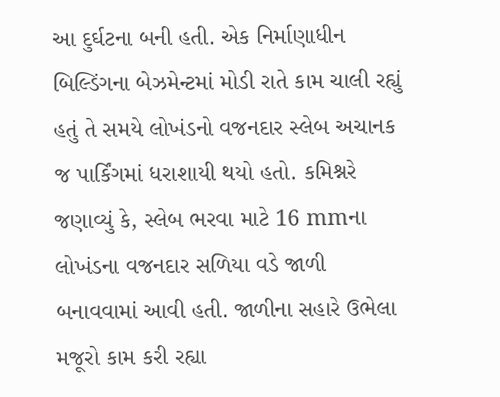આ દુર્ઘટના બની હતી. એક નિર્માણાધીન બિલ્ડિંગના બેઝમેન્ટમાં મોડી રાતે કામ ચાલી રહ્યું હતું તે સમયે લોખંડનો વજનદાર સ્લેબ અચાનક જ પાર્કિંગમાં ધરાશાયી થયો હતો. કમિશ્નરે જણાવ્યું કે, સ્લેબ ભરવા માટે 16 mmના લોખંડના વજનદાર સળિયા વડે જાળી બનાવવામાં આવી હતી. જાળીના સહારે ઉભેલા મજૂરો કામ કરી રહ્યા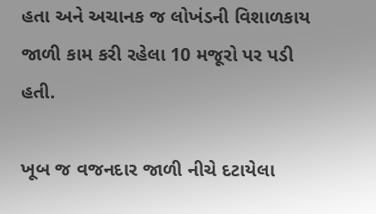હતા અને અચાનક જ લોખંડની વિશાળકાય જાળી કામ કરી રહેલા 10 મજૂરો પર પડી હતી.

ખૂબ જ વજનદાર જાળી નીચે દટાયેલા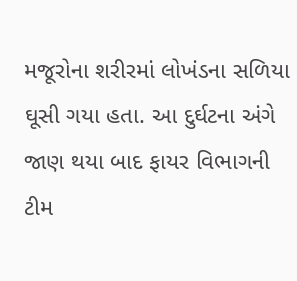મજૂરોના શરીરમાં લોખંડના સળિયા ઘૂસી ગયા હતા. આ દુર્ઘટના અંગે જાણ થયા બાદ ફાયર વિભાગની ટીમ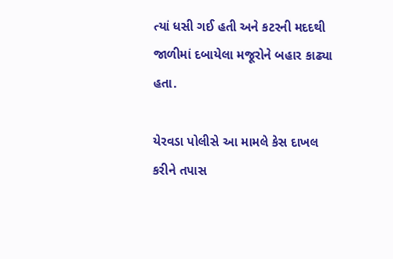ત્યાં ધસી ગઈ હતી અને કટરની મદદથી જાળીમાં દબાયેલા મજૂરોને બહાર કાઢ્યા હતા.

યેરવડા પોલીસે આ મામલે કેસ દાખલ કરીને તપાસ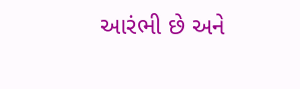આરંભી છે અને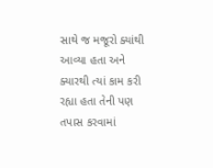સાથે જ મજૂરો ક્યાંથી આવ્યા હતા અને ક્યારથી ત્યાં કામ કરી રહ્યા હતા તેની પણ તપાસ કરવામાં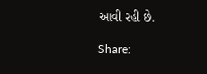આવી રહી છે.

Share: